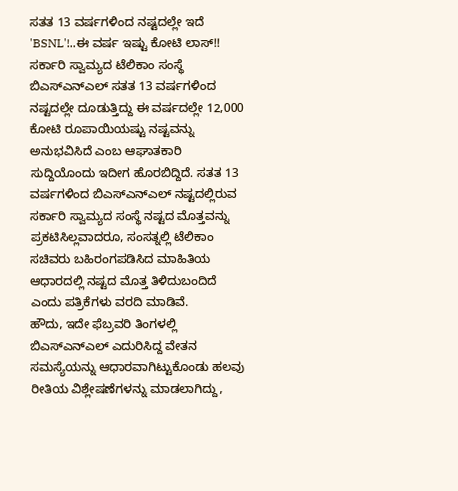ಸತತ 13 ವರ್ಷಗಳಿಂದ ನಷ್ಟದಲ್ಲೇ ಇದೆ 'BSNL'!..ಈ ವರ್ಷ ಇಷ್ಟು ಕೋಟಿ ಲಾಸ್!!
ಸರ್ಕಾರಿ ಸ್ವಾಮ್ಯದ ಟೆಲಿಕಾಂ ಸಂಸ್ಥೆ ಬಿಎಸ್ಎನ್ಎಲ್ ಸತತ 13 ವರ್ಷಗಳಿಂದ ನಷ್ಟದಲ್ಲೇ ದೂಡುತ್ತಿದ್ದು ಈ ವರ್ಷದಲ್ಲೇ 12,000 ಕೋಟಿ ರೂಪಾಯಿಯಷ್ಟು ನಷ್ಟವನ್ನು ಅನುಭವಿಸಿದೆ ಎಂಬ ಆಘಾತಕಾರಿ ಸುದ್ದಿಯೊಂದು ಇದೀಗ ಹೊರಬಿದ್ದಿದೆ. ಸತತ 13 ವರ್ಷಗಳಿಂದ ಬಿಎಸ್ಎನ್ಎಲ್ ನಷ್ಟದಲ್ಲಿರುವ ಸರ್ಕಾರಿ ಸ್ವಾಮ್ಯದ ಸಂಸ್ಥೆ ನಷ್ಟದ ಮೊತ್ತವನ್ನು ಪ್ರಕಟಿಸಿಲ್ಲವಾದರೂ, ಸಂಸತ್ನಲ್ಲಿ ಟೆಲಿಕಾಂ ಸಚಿವರು ಬಹಿರಂಗಪಡಿಸಿದ ಮಾಹಿತಿಯ ಆಧಾರದಲ್ಲಿ ನಷ್ಟದ ಮೊತ್ತ ತಿಳಿದುಬಂದಿದೆ ಎಂದು ಪತ್ರಿಕೆಗಳು ವರದಿ ಮಾಡಿವೆ.
ಹೌದು, ಇದೇ ಫೆಬ್ರವರಿ ತಿಂಗಳಲ್ಲಿ ಬಿಎಸ್ಎನ್ಎಲ್ ಎದುರಿಸಿದ್ದ ವೇತನ ಸಮಸ್ಯೆಯನ್ನು ಆಧಾರವಾಗಿಟ್ಟುಕೊಂಡು ಹಲವು ರೀತಿಯ ವಿಶ್ಲೇಷಣೆಗಳನ್ನು ಮಾಡಲಾಗಿದ್ದು,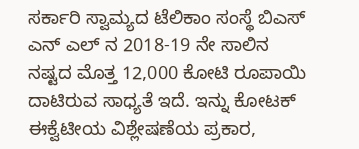ಸರ್ಕಾರಿ ಸ್ವಾಮ್ಯದ ಟೆಲಿಕಾಂ ಸಂಸ್ಥೆ ಬಿಎಸ್ ಎನ್ ಎಲ್ ನ 2018-19 ನೇ ಸಾಲಿನ ನಷ್ಟದ ಮೊತ್ತ 12,000 ಕೋಟಿ ರೂಪಾಯಿ ದಾಟಿರುವ ಸಾಧ್ಯತೆ ಇದೆ. ಇನ್ನು ಕೋಟಕ್ ಈಕ್ವೆಟೀಯ ವಿಶ್ಲೇಷಣೆಯ ಪ್ರಕಾರ,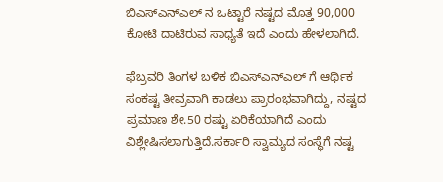ಬಿಎಸ್ಎನ್ಎಲ್ ನ ಒಟ್ಟಾರೆ ನಷ್ಟದ ಮೊತ್ತ 90,000 ಕೋಟಿ ದಾಟಿರುವ ಸಾಧ್ಯತೆ ಇದೆ ಎಂದು ಹೇಳಲಾಗಿದೆ.

ಫೆಬ್ರವರಿ ತಿಂಗಳ ಬಳಿಕ ಬಿಎಸ್ಎನ್ಎಲ್ ಗೆ ಆರ್ಥಿಕ ಸಂಕಷ್ಟ ತೀವ್ರವಾಗಿ ಕಾಡಲು ಪ್ರಾರಂಭವಾಗಿದ್ದು, ನಷ್ಟದ ಪ್ರಮಾಣ ಶೇ.50 ರಷ್ಟು ಏರಿಕೆಯಾಗಿದೆ ಎಂದು ವಿಶ್ಲೇಷಿಸಲಾಗುತ್ತಿದೆ.ಸರ್ಕಾರಿ ಸ್ವಾಮ್ಯದ ಸಂಸ್ಥೆಗೆ ನಷ್ಟ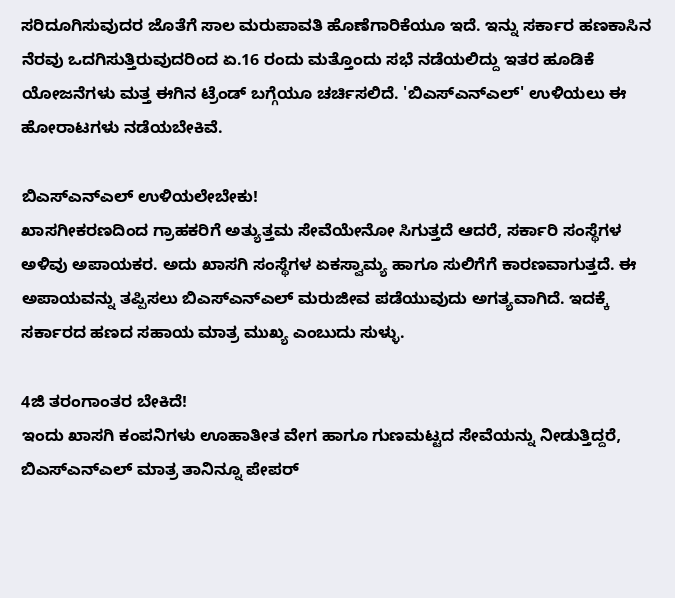ಸರಿದೂಗಿಸುವುದರ ಜೊತೆಗೆ ಸಾಲ ಮರುಪಾವತಿ ಹೊಣೆಗಾರಿಕೆಯೂ ಇದೆ. ಇನ್ನು ಸರ್ಕಾರ ಹಣಕಾಸಿನ ನೆರವು ಒದಗಿಸುತ್ತಿರುವುದರಿಂದ ಏ.16 ರಂದು ಮತ್ತೊಂದು ಸಭೆ ನಡೆಯಲಿದ್ದು ಇತರ ಹೂಡಿಕೆ ಯೋಜನೆಗಳು ಮತ್ತ ಈಗಿನ ಟ್ರೆಂಡ್ ಬಗ್ಗೆಯೂ ಚರ್ಚಿಸಲಿದೆ. 'ಬಿಎಸ್ಎನ್ಎಲ್' ಉಳಿಯಲು ಈ ಹೋರಾಟಗಳು ನಡೆಯಬೇಕಿವೆ.

ಬಿಎಸ್ಎನ್ಎಲ್ ಉಳಿಯಲೇಬೇಕು!
ಖಾಸಗೀಕರಣದಿಂದ ಗ್ರಾಹಕರಿಗೆ ಅತ್ಯುತ್ತಮ ಸೇವೆಯೇನೋ ಸಿಗುತ್ತದೆ ಆದರೆ, ಸರ್ಕಾರಿ ಸಂಸ್ಥೆಗಳ ಅಳಿವು ಅಪಾಯಕರ. ಅದು ಖಾಸಗಿ ಸಂಸ್ಥೆಗಳ ಏಕಸ್ವಾಮ್ಯ ಹಾಗೂ ಸುಲಿಗೆಗೆ ಕಾರಣವಾಗುತ್ತದೆ. ಈ ಅಪಾಯವನ್ನು ತಪ್ಪಿಸಲು ಬಿಎಸ್ಎನ್ಎಲ್ ಮರುಜೀವ ಪಡೆಯುವುದು ಅಗತ್ಯವಾಗಿದೆ. ಇದಕ್ಕೆ ಸರ್ಕಾರದ ಹಣದ ಸಹಾಯ ಮಾತ್ರ ಮುಖ್ಯ ಎಂಬುದು ಸುಳ್ಳು.

4ಜಿ ತರಂಗಾಂತರ ಬೇಕಿದೆ!
ಇಂದು ಖಾಸಗಿ ಕಂಪನಿಗಳು ಊಹಾತೀತ ವೇಗ ಹಾಗೂ ಗುಣಮಟ್ಟದ ಸೇವೆಯನ್ನು ನೀಡುತ್ತಿದ್ದರೆ, ಬಿಎಸ್ಎನ್ಎಲ್ ಮಾತ್ರ ತಾನಿನ್ನೂ ಪೇಪರ್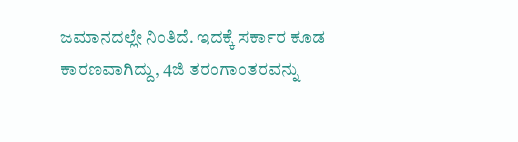ಜಮಾನದಲ್ಲೇ ನಿಂತಿದೆ. ಇದಕ್ಕೆ ಸರ್ಕಾರ ಕೂಡ ಕಾರಣವಾಗಿದ್ದು, 4ಜಿ ತರಂಗಾಂತರವನ್ನು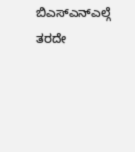ಬಿಎಸ್ಎನ್ಎಲ್ಗೆ ತರದೇ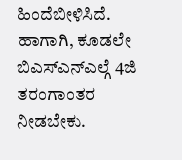ಹಿಂದೆಬೀಳಿಸಿದೆ. ಹಾಗಾಗಿ, ಕೂಡಲೇ ಬಿಎಸ್ಎನ್ಎಲ್ಗೆ 4ಜಿ ತರಂಗಾಂತರ ನೀಡಬೇಕು.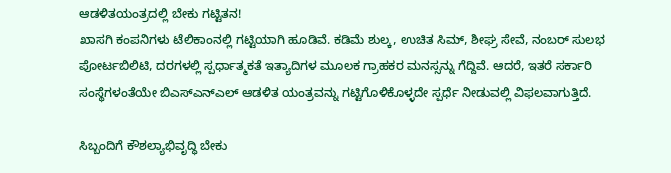ಆಡಳಿತಯಂತ್ರದಲ್ಲಿ ಬೇಕು ಗಟ್ಟಿತನ!
ಖಾಸಗಿ ಕಂಪನಿಗಳು ಟೆಲಿಕಾಂನಲ್ಲಿ ಗಟ್ಟಿಯಾಗಿ ಹೂಡಿವೆ. ಕಡಿಮೆ ಶುಲ್ಕ, ಉಚಿತ ಸಿಮ್, ಶೀಘ್ರ ಸೇವೆ, ನಂಬರ್ ಸುಲಭ ಪೋರ್ಟಬಿಲಿಟಿ, ದರಗಳಲ್ಲಿ ಸ್ಪರ್ಧಾತ್ಮಕತೆ ಇತ್ಯಾದಿಗಳ ಮೂಲಕ ಗ್ರಾಹಕರ ಮನಸ್ಸನ್ನು ಗೆದ್ದಿವೆ. ಆದರೆ, ಇತರೆ ಸರ್ಕಾರಿ ಸಂಸ್ಥೆಗಳಂತೆಯೇ ಬಿಎಸ್ಎನ್ಎಲ್ ಆಡಳಿತ ಯಂತ್ರವನ್ನು ಗಟ್ಟಿಗೊಳಿಕೊಳ್ಳದೇ ಸ್ಪರ್ಧೆ ನೀಡುವಲ್ಲಿ ವಿಫಲವಾಗುತ್ತಿದೆ.

ಸಿಬ್ಬಂದಿಗೆ ಕೌಶಲ್ಯಾಭಿವೃದ್ಧಿ ಬೇಕು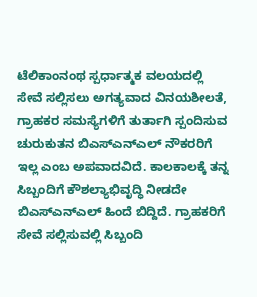ಟೆಲಿಕಾಂನಂಥ ಸ್ಪರ್ಧಾತ್ಮಕ ವಲಯದಲ್ಲಿ ಸೇವೆ ಸಲ್ಲಿಸಲು ಅಗತ್ಯವಾದ ವಿನಯಶೀಲತೆ, ಗ್ರಾಹಕರ ಸಮಸ್ಯೆಗಳಿಗೆ ತುರ್ತಾಗಿ ಸ್ಪಂದಿಸುವ ಚುರುಕುತನ ಬಿಎಸ್ಎನ್ಎಲ್ ನೌಕರರಿಗೆ ಇಲ್ಲ ಎಂಬ ಅಪವಾದವಿದೆ. ಕಾಲಕಾಲಕ್ಕೆ ತನ್ನ ಸಿಬ್ಬಂದಿಗೆ ಕೌಶಲ್ಯಾಭಿವೃದ್ಧಿ ನೀಡದೇ ಬಿಎಸ್ಎನ್ಎಲ್ ಹಿಂದೆ ಬಿದ್ದಿದೆ. ಗ್ರಾಹಕರಿಗೆ ಸೇವೆ ಸಲ್ಲಿಸುವಲ್ಲಿ ಸಿಬ್ಬಂದಿ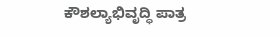ಕೌಶಲ್ಯಾಭಿವೃದ್ಧಿ ಪಾತ್ರ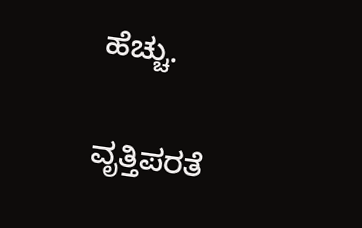ಹೆಚ್ಚು.

ವೃತ್ತಿಪರತೆ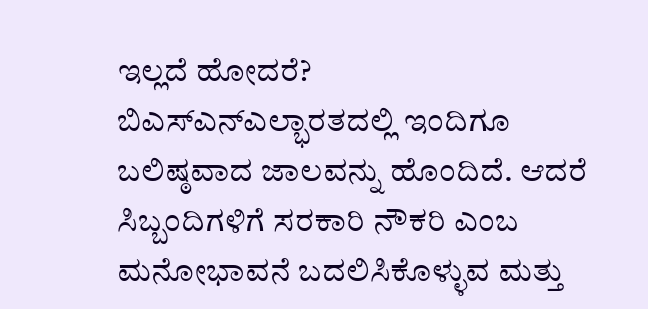ಇಲ್ಲದೆ ಹೋದರೆ?
ಬಿಎಸ್ಎನ್ಎಲ್ಭಾರತದಲ್ಲಿ ಇಂದಿಗೂ ಬಲಿಷ್ಠವಾದ ಜಾಲವನ್ನು ಹೊಂದಿದೆ. ಆದರೆ ಸಿಬ್ಬಂದಿಗಳಿಗೆ ಸರಕಾರಿ ನೌಕರಿ ಎಂಬ ಮನೋಭಾವನೆ ಬದಲಿಸಿಕೊಳ್ಳುವ ಮತ್ತು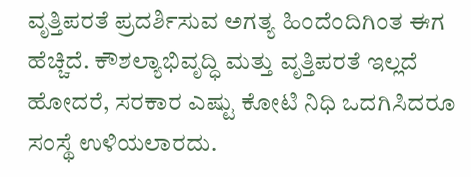ವೃತ್ತಿಪರತೆ ಪ್ರದರ್ಶಿಸುವ ಅಗತ್ಯ ಹಿಂದೆಂದಿಗಿಂತ ಈಗ ಹೆಚ್ಚಿದೆ. ಕೌಶಲ್ಯಾಭಿವೃದ್ಧಿ ಮತ್ತು ವೃತ್ತಿಪರತೆ ಇಲ್ಲದೆ ಹೋದರೆ, ಸರಕಾರ ಎಷ್ಟು ಕೋಟಿ ನಿಧಿ ಒದಗಿಸಿದರೂ ಸಂಸ್ಥೆ ಉಳಿಯಲಾರದು.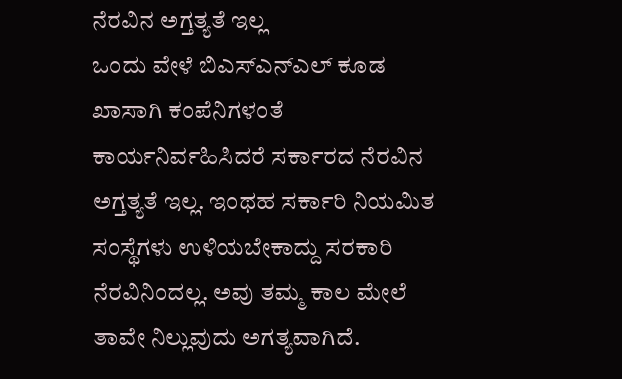ನೆರವಿನ ಅಗ್ತತ್ಯತೆ ಇಲ್ಲ
ಒಂದು ವೇಳೆ ಬಿಎಸ್ಎನ್ಎಲ್ ಕೂಡ ಖಾಸಾಗಿ ಕಂಪೆನಿಗಳಂತೆ ಕಾರ್ಯನಿರ್ವಹಿಸಿದರೆ ಸರ್ಕಾರದ ನೆರವಿನ ಅಗ್ತತ್ಯತೆ ಇಲ್ಲ. ಇಂಥಹ ಸರ್ಕಾರಿ ನಿಯಮಿತ ಸಂಸ್ಥೆಗಳು ಉಳಿಯಬೇಕಾದ್ದು ಸರಕಾರಿ ನೆರವಿನಿಂದಲ್ಲ. ಅವು ತಮ್ಮ ಕಾಲ ಮೇಲೆ ತಾವೇ ನಿಲ್ಲುವುದು ಅಗತ್ಯವಾಗಿದೆ.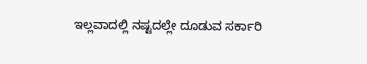ಇಲ್ಲವಾದಲ್ಲಿ ನಷ್ಟದಲ್ಲೇ ದೂಡುವ ಸರ್ಕಾರಿ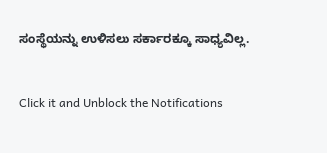ಸಂಸ್ಥೆಯನ್ನು ಉಳಿಸಲು ಸರ್ಕಾರಕ್ಕೂ ಸಾಧ್ಯವಿಲ್ಲ.


Click it and Unblock the Notifications